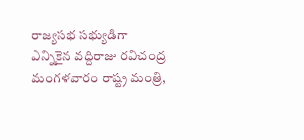రాజ్యసభ సభ్యుడిగా ఎన్నికైన వద్దిరాజు రవిచంద్ర మంగళవారం రాష్ట్ర మంత్రి,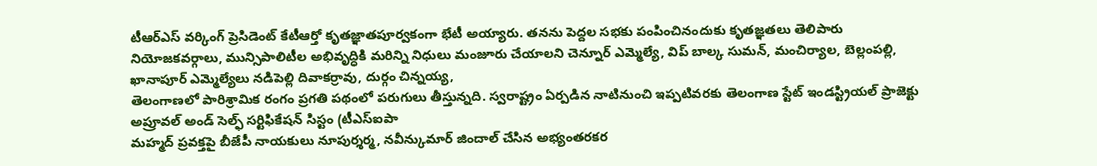టీఆర్ఎస్ వర్కింగ్ ప్రెసిడెంట్ కేటీఆర్తో కృతజ్ఞాతపూర్వకంగా భేటీ అయ్యారు. తనను పెద్దల సభకు పంపించినందుకు కృతజ్ఞతలు తెలిపారు
నియోజకవర్గాలు, మున్సిపాలిటీల అభివృద్ధికి మరిన్ని నిధులు మంజూరు చేయాలని చెన్నూర్ ఎమ్మెల్యే, విప్ బాల్క సుమన్, మంచిర్యాల, బెల్లంపల్లి, ఖానాపూర్ ఎమ్మెల్యేలు నడిపెల్లి దివాకర్రావు, దుర్గం చిన్నయ్య,
తెలంగాణలో పారిశ్రామిక రంగం ప్రగతి పథంలో పరుగులు తీస్తున్నది. స్వరాష్ట్రం ఏర్పడిన నాటినుంచి ఇప్పటివరకు తెలంగాణ స్టేట్ ఇండస్ట్రియల్ ప్రాజెక్టు అప్రూవల్ అండ్ సెల్ఫ్ సర్టిఫికేషన్ సిస్టం (టీఎస్ఐపా
మహ్మద్ ప్రవక్తపై బీజేపీ నాయకులు నూపుర్శర్మ, నవీన్కుమార్ జిందాల్ చేసిన అభ్యంతరకర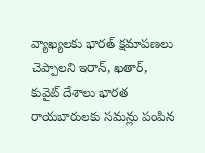వ్యాఖ్యలకు భారత్ క్షమాపణలు చెప్పాలని ఇరాన్, ఖతార్, కువైట్ దేశాలు భారత రాయబారులకు సమన్లు పంపిన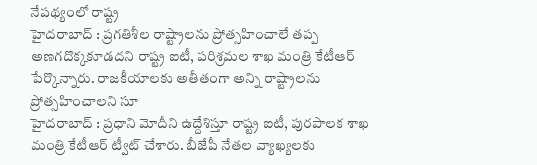నేపథ్యంలో రాష్ట్ర
హైదరాబాద్ : ప్రగతిశీల రాష్ట్రాలను ప్రోత్సహించాలే తప్ప అణగదొక్కకూడదని రాష్ట్ర ఐటీ, పరిశ్రమల శాఖ మంత్రి కేటీఆర్ పేర్కొన్నారు. రాజకీయాలకు అతీతంగా అన్ని రాష్ట్రాలను ప్రోత్సహించాలని సూ
హైదరాబాద్ : ప్రధాని మోదీని ఉద్దేశిస్తూ రాష్ట్ర ఐటీ, పురపాలక శాఖ మంత్రి కేటీఆర్ ట్వీట్ చేశారు. బీజేపీ నేతల వ్యాఖ్యలకు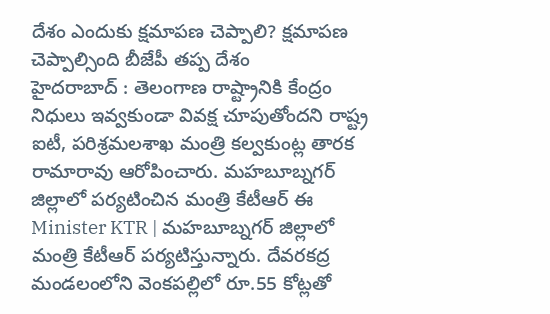దేశం ఎందుకు క్షమాపణ చెప్పాలి? క్షమాపణ చెప్పాల్సింది బీజేపీ తప్ప దేశం
హైదరాబాద్ : తెలంగాణ రాష్ట్రానికి కేంద్రం నిధులు ఇవ్వకుండా వివక్ష చూపుతోందని రాష్ట్ర ఐటీ, పరిశ్రమలశాఖ మంత్రి కల్వకుంట్ల తారక రామారావు ఆరోపించారు. మహబూబ్నగర్ జిల్లాలో పర్యటించిన మంత్రి కేటీఆర్ ఈ
Minister KTR | మహబూబ్నగర్ జిల్లాలో మంత్రి కేటీఆర్ పర్యటిస్తున్నారు. దేవరకద్ర మండలంలోని వెంకపల్లిలో రూ.55 కోట్లతో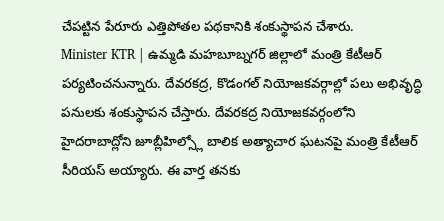చేపట్టిన పేరూరు ఎత్తిపోతల పథకానికి శంకుస్థాపన చేశారు.
Minister KTR | ఉమ్మడి మహబూబ్నగర్ జిల్లాలో మంత్రి కేటీఆర్ పర్యటించనున్నారు. దేవరకద్ర, కొడంగల్ నియోజకవర్గాల్లో పలు అభివృద్ధి పనులకు శంకుస్థాపన చేస్తారు. దేవరకద్ర నియోజకవర్గంలోని
హైదరాబాద్లోని జూబ్లీహిల్స్లో బాలిక అత్యాచార ఘటనపై మంత్రి కేటీఆర్ సీరియస్ అయ్యారు. ఈ వార్త తనకు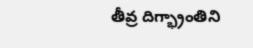తీవ్ర దిగ్భ్రాంతిని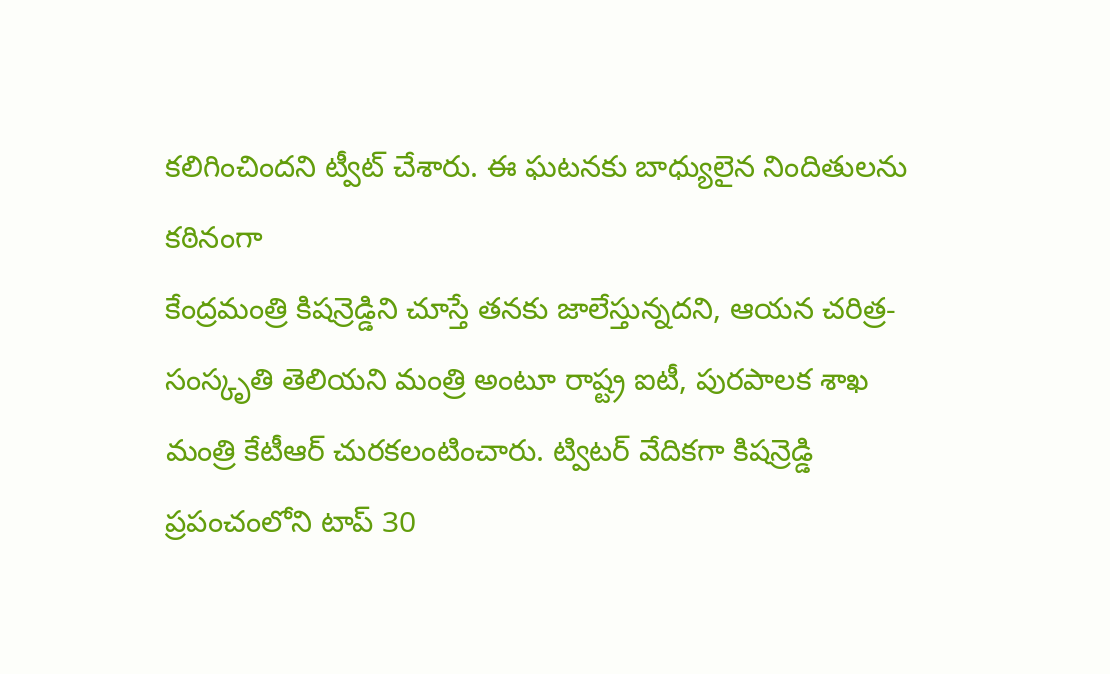కలిగించిందని ట్వీట్ చేశారు. ఈ ఘటనకు బాధ్యులైన నిందితులను కఠినంగా
కేంద్రమంత్రి కిషన్రెడ్డిని చూస్తే తనకు జాలేస్తున్నదని, ఆయన చరిత్ర-సంస్కృతి తెలియని మంత్రి అంటూ రాష్ట్ర ఐటీ, పురపాలక శాఖ మంత్రి కేటీఆర్ చురకలంటించారు. ట్విటర్ వేదికగా కిషన్రెడ్డి
ప్రపంచంలోని టాప్ 30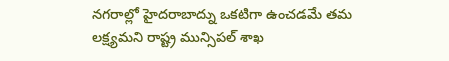నగరాల్లో హైదరాబాద్ను ఒకటిగా ఉంచడమే తమ లక్ష్యమని రాష్ట్ర మున్సిపల్ శాఖ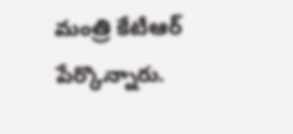మంత్రి కేటీఆర్ పేర్కొన్నారు.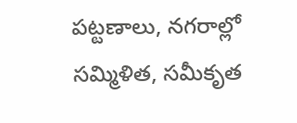పట్టణాలు, నగరాల్లో సమ్మిళిత, సమీకృత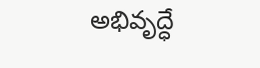అభివృద్ధే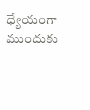ధ్యేయంగా ముందుకు